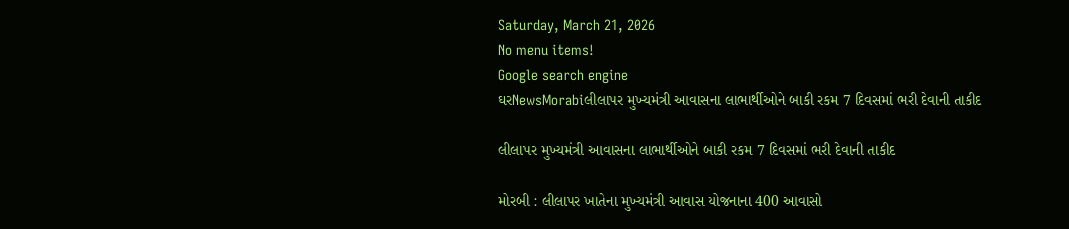Saturday, March 21, 2026
No menu items!
Google search engine
ઘરNewsMorabiલીલાપર મુખ્યમંત્રી આવાસના લાભાર્થીઓને બાકી રકમ 7 દિવસમાં ભરી દેવાની તાકીદ

લીલાપર મુખ્યમંત્રી આવાસના લાભાર્થીઓને બાકી રકમ 7 દિવસમાં ભરી દેવાની તાકીદ

મોરબી : લીલાપર ખાતેના મુખ્યમંત્રી આવાસ યોજનાના 400 આવાસો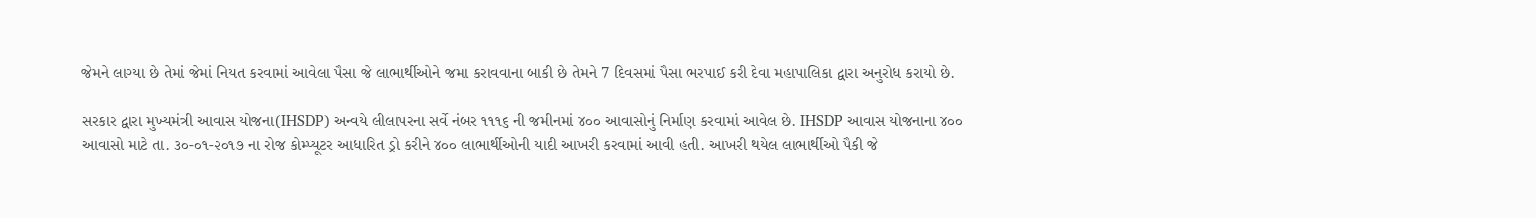જેમને લાગ્યા છે તેમાં જેમાં નિયત કરવામાં આવેલા પૈસા જે લાભાર્થીઓને જમા કરાવવાના બાકી છે તેમને 7 દિવસમાં પૈસા ભરપાઈ કરી દેવા મહાપાલિકા દ્વારા અનુરોધ કરાયો છે.

સરકાર દ્વારા મુખ્યમંત્રી આવાસ યોજના(IHSDP) અન્વયે લીલાપરના સર્વે નંબર ૧૧૧૬ ની જમીનમાં ૪૦૦ આવાસોનું નિર્માણ કરવામાં આવેલ છે. IHSDP આવાસ યોજનાના ૪૦૦ આવાસો માટે તા. ૩૦-૦૧-૨૦૧૭ ના રોજ કોમ્પ્યૂટર આધારિત ડ્રો કરીને ૪૦૦ લાભાર્થીઓની યાદી આખરી કરવામાં આવી હતી. આખરી થયેલ લાભાર્થીઓ પૈકી જે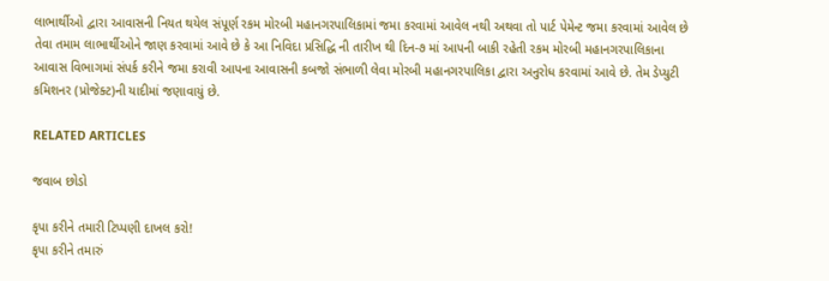લાભાર્થીઓ દ્વારા આવાસની નિયત થયેલ સંપૂર્ણ રકમ મોરબી મહાનગરપાલિકામાં જમા કરવામાં આવેલ નથી અથવા તો પાર્ટ પેમેન્ટ જમા કરવામાં આવેલ છે તેવા તમામ લાભાર્થીઓને જાણ કરવામાં આવે છે કે આ નિવિદા પ્રસિદ્ધિ ની તારીખ થી દિન-૭ માં આપની બાકી રહેતી રકમ મોરબી મહાનગરપાલિકાના આવાસ વિભાગમાં સંપર્ક કરીને જમા કરાવી આપના આવાસની કબજો સંભાળી લેવા મોરબી મહાનગરપાલિકા દ્વારા અનુરોધ કરવામાં આવે છે. તેમ ડેપ્યુટી કમિશનર (પ્રોજેક્ટ)ની યાદીમાં જણાવાયું છે.

RELATED ARTICLES

જવાબ છોડો

કૃપા કરીને તમારી ટિપ્પણી દાખલ કરો!
કૃપા કરીને તમારું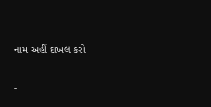નામ અહીં દાખલ કરો

-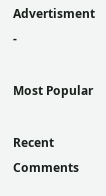Advertisment -

Most Popular

Recent Comments